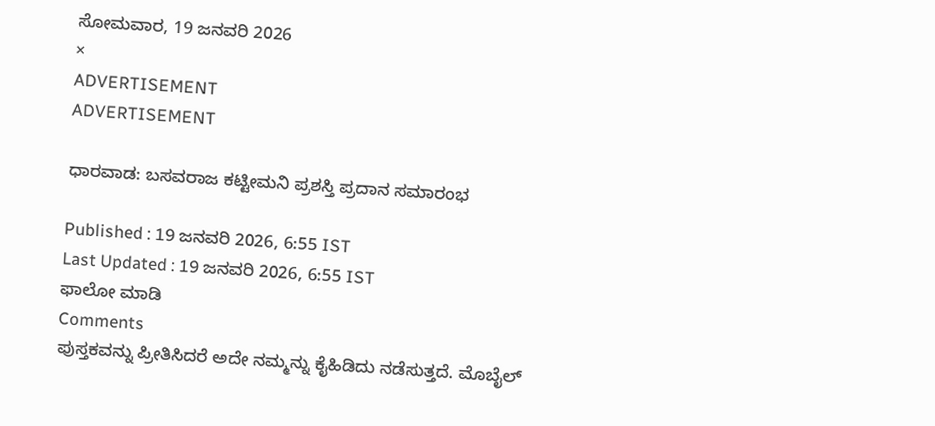ಸೋಮವಾರ, 19 ಜನವರಿ 2026
×
ADVERTISEMENT
ADVERTISEMENT

ಧಾರವಾಡ: ಬಸವರಾಜ ಕಟ್ಟೀಮನಿ ಪ್ರಶಸ್ತಿ ಪ್ರದಾನ ಸಮಾರಂಭ

Published : 19 ಜನವರಿ 2026, 6:55 IST
Last Updated : 19 ಜನವರಿ 2026, 6:55 IST
ಫಾಲೋ ಮಾಡಿ
Comments
ಪುಸ್ತಕವನ್ನು ಪ್ರೀತಿಸಿದರೆ ಅದೇ ನಮ್ಮನ್ನು ಕೈಹಿಡಿದು ನಡೆಸುತ್ತದೆ. ಮೊಬೈಲ್‌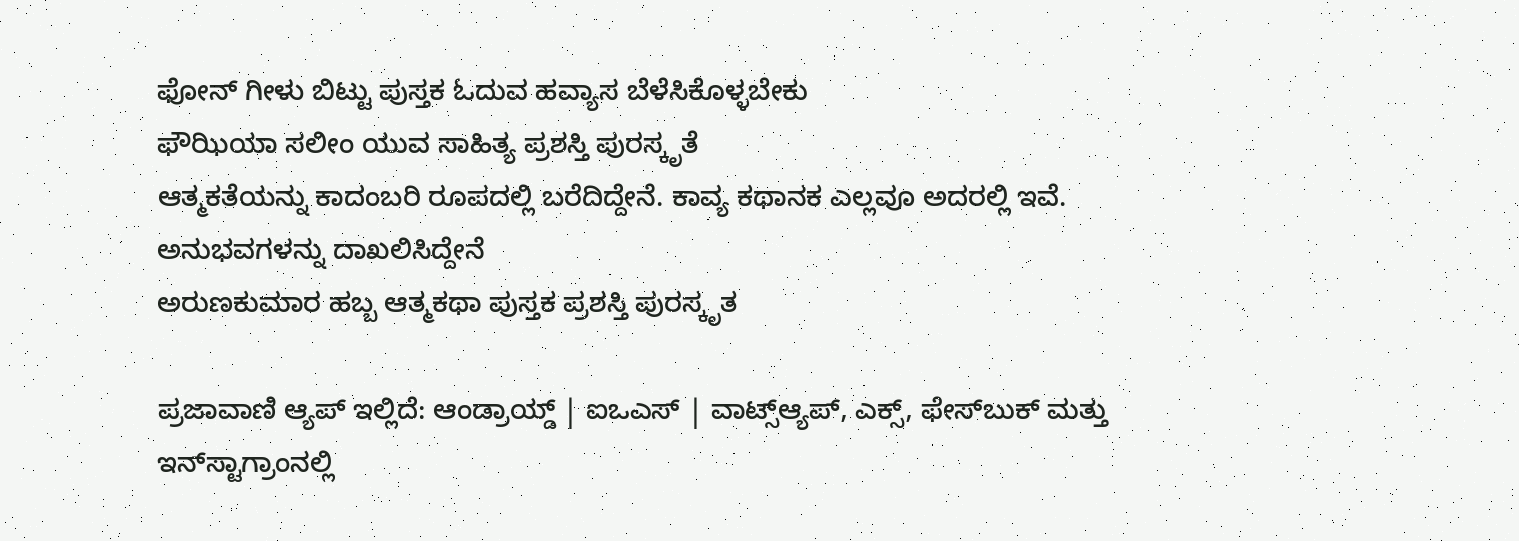ಫೋನ್‌ ಗೀಳು ಬಿಟ್ಟು ಪುಸ್ತಕ ಓದುವ ಹವ್ಯಾಸ ಬೆಳೆಸಿಕೊಳ್ಳಬೇಕು
ಫೌಝಿಯಾ ಸಲೀಂ ಯುವ ಸಾಹಿತ್ಯ ಪ್ರಶಸ್ತಿ ಪುರಸ್ಕೃತೆ
ಆತ್ಮಕತೆಯನ್ನು ಕಾದಂಬರಿ ರೂಪದಲ್ಲಿ ಬರೆದಿದ್ದೇನೆ. ಕಾವ್ಯ ಕಥಾನಕ ಎಲ್ಲವೂ ಅದರಲ್ಲಿ ಇವೆ. ಅನುಭವಗಳನ್ನು ದಾಖಲಿಸಿದ್ದೇನೆ
ಅರುಣಕುಮಾರ ಹಬ್ಬ ಆತ್ಮಕಥಾ ಪುಸ್ತಕ ಪ್ರಶಸ್ತಿ ಪುರಸ್ಕೃತ

ಪ್ರಜಾವಾಣಿ ಆ್ಯಪ್ ಇಲ್ಲಿದೆ: ಆಂಡ್ರಾಯ್ಡ್ | ಐಒಎಸ್ | ವಾಟ್ಸ್ಆ್ಯಪ್, ಎಕ್ಸ್, ಫೇಸ್‌ಬುಕ್ ಮತ್ತು ಇನ್‌ಸ್ಟಾಗ್ರಾಂನಲ್ಲಿ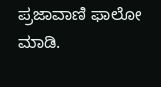ಪ್ರಜಾವಾಣಿ ಫಾಲೋ ಮಾಡಿ.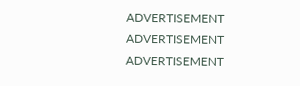ADVERTISEMENT
ADVERTISEMENT
ADVERTISEMENT